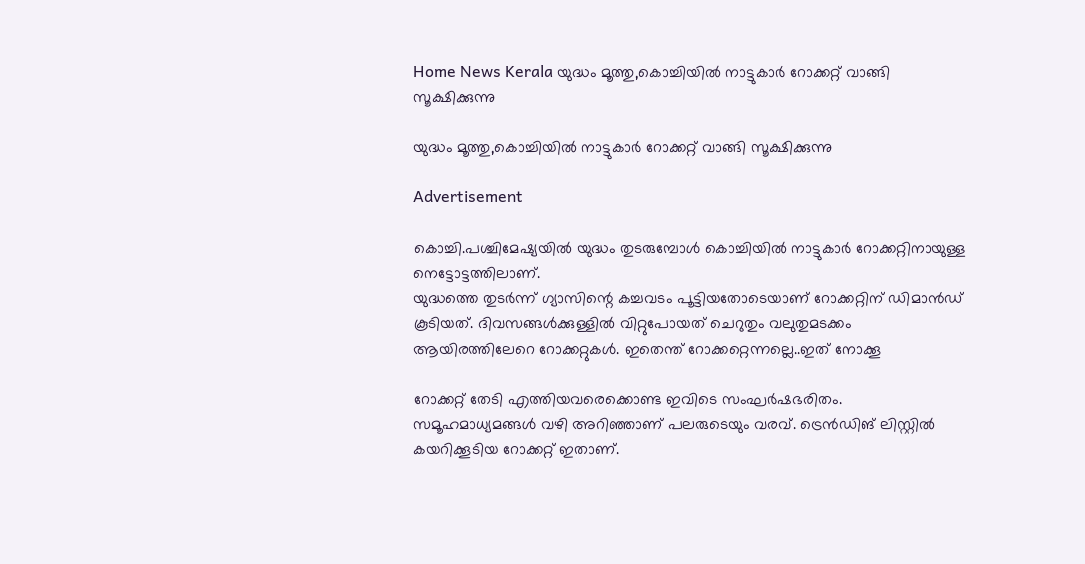Home News Kerala യുദ്ധം മൂത്തു,കൊച്ചിയില്‍ നാട്ടുകാര്‍ റോക്കറ്റ് വാങ്ങി സൂക്ഷിക്കുന്നു

യുദ്ധം മൂത്തു,കൊച്ചിയില്‍ നാട്ടുകാര്‍ റോക്കറ്റ് വാങ്ങി സൂക്ഷിക്കുന്നു

Advertisement

കൊച്ചി.പശ്ചിമേഷ്യയിൽ യുദ്ധം തുടരുമ്പോൾ കൊച്ചിയിൽ നാട്ടുകാർ റോക്കറ്റിനായുള്ള നെട്ടോട്ടത്തിലാണ്.
യുദ്ധത്തെ തുടർന്ന് ഗ്യാസിന്റെ കച്ചവടം പൂട്ടിയതോടെയാണ് റോക്കറ്റിന് ഡിമാൻഡ് കൂടിയത്. ദിവസങ്ങൾക്കുള്ളിൽ വിറ്റുപോയത് ചെറുതും വലുതുമടക്കം ആയിരത്തിലേറെ റോക്കറ്റുകൾ. ഇതെന്ത് റോക്കറ്റെന്നല്ലെ..ഇത് നോക്കൂ

റോക്കറ്റ് തേടി എത്തിയവരെക്കൊണ്ട ഇവിടെ സംഘര്‍ഷഭരിതം. സമൂഹമാധ്യമങ്ങൾ വഴി അറിഞ്ഞാണ് പലരുടെയും വരവ്. ട്രെൻഡിങ് ലിസ്റ്റിൽ കയറിക്കൂടിയ റോക്കറ്റ് ഇതാണ്.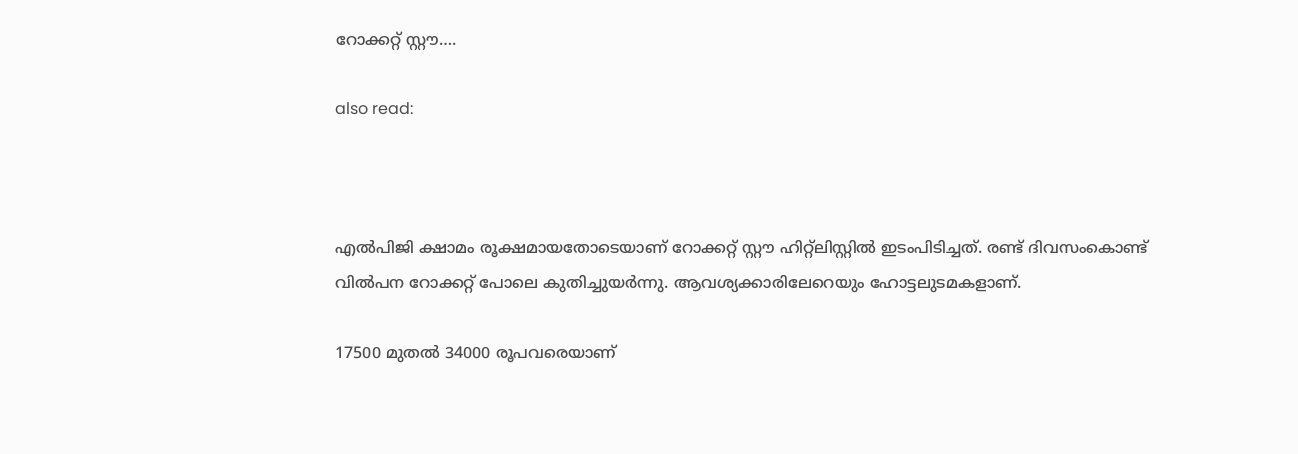റോക്കറ്റ് സ്റ്റൗ….

also read:



എൽപിജി ക്ഷാമം രൂക്ഷമായതോടെയാണ് റോക്കറ്റ് സ്റ്റൗ ഹിറ്റ്ലിസ്റ്റിൽ ഇടംപിടിച്ചത്. രണ്ട് ദിവസംകൊണ്ട് വിൽപന റോക്കറ്റ് പോലെ കുതിച്ചുയർന്നു. ആവശ്യക്കാരിലേറെയും ഹോട്ടലുടമകളാണ്.

17500 മുതൽ 34000 രൂപവരെയാണ്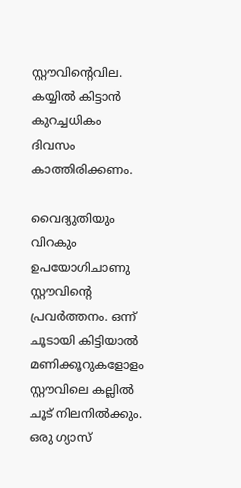സ്റ്റൗവിൻ്റെവില. കയ്യിൽ കിട്ടാൻ കുറച്ചധികം ദിവസം കാത്തിരിക്കണം.

വൈദ്യുതിയും വിറകും ഉപയോഗിചാണു സ്റ്റൗവിന്റെ പ്രവർത്തനം. ഒന്ന് ചൂടായി കിട്ടിയാൽ മണിക്കൂറുകളോളം സ്റ്റൗവിലെ കല്ലിൽ ചൂട് നിലനിൽക്കും. ഒരു ഗ്യാസ്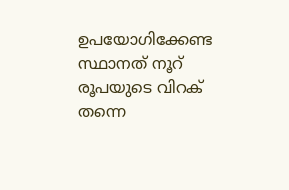ഉപയോഗിക്കേണ്ട സ്ഥാനത് നൂറ് രൂപയുടെ വിറക് തന്നെ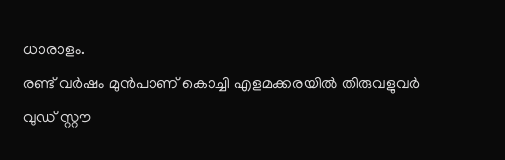ധാരാളം.
രണ്ട് വർഷം മുൻപാണ് കൊച്ചി എളമക്കരയിൽ തിരുവളുവർ വുഡ് സ്റ്റൗ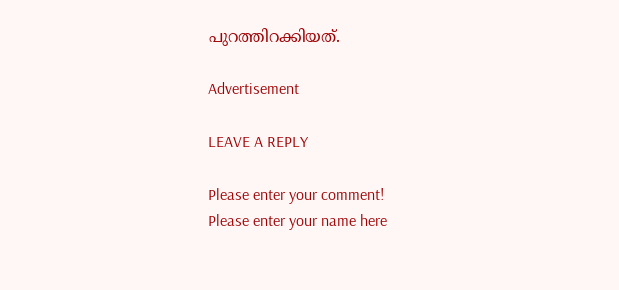പുറത്തിറക്കിയത്.

Advertisement

LEAVE A REPLY

Please enter your comment!
Please enter your name here